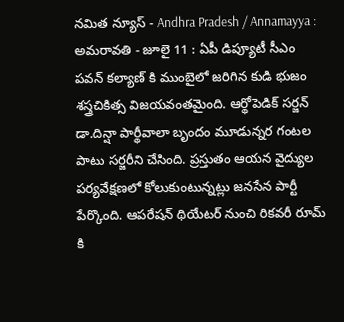నమిత న్యూస్ - Andhra Pradesh / Annamayya : అమరావతి - జూలై 11 : ఏపీ డిప్యూటీ సీఎం పవన్ కల్యాణ్ కి ముంబైలో జరిగిన కుడి భుజం శస్త్రచికిత్స విజయవంతమైంది. ఆర్థోపెడిక్ సర్జన్ డా.దిన్షా పార్థీవాలా బృందం మూడున్నర గంటల పాటు సర్జరీని చేసింది. ప్రస్తుతం ఆయన వైద్యుల పర్యవేక్షణలో కోలుకుంటున్నట్లు జనసేన పార్టీ పేర్కొంది. ఆపరేషన్ థియేటర్ నుంచి రికవరీ రూమ్ కి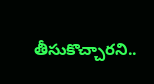తీసుకొచ్చారని..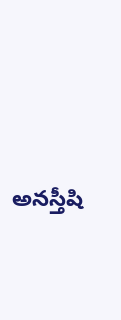అనస్తీషి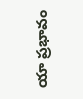యా ప్రభావం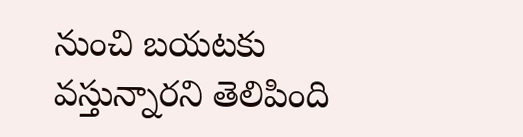నుంచి బయటకు వస్తున్నారని తెలిపింది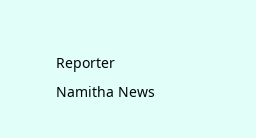Reporter
Namitha News